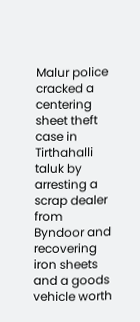Malur police cracked a centering sheet theft case in Tirthahalli taluk by arresting a scrap dealer from Byndoor and recovering iron sheets and a goods vehicle worth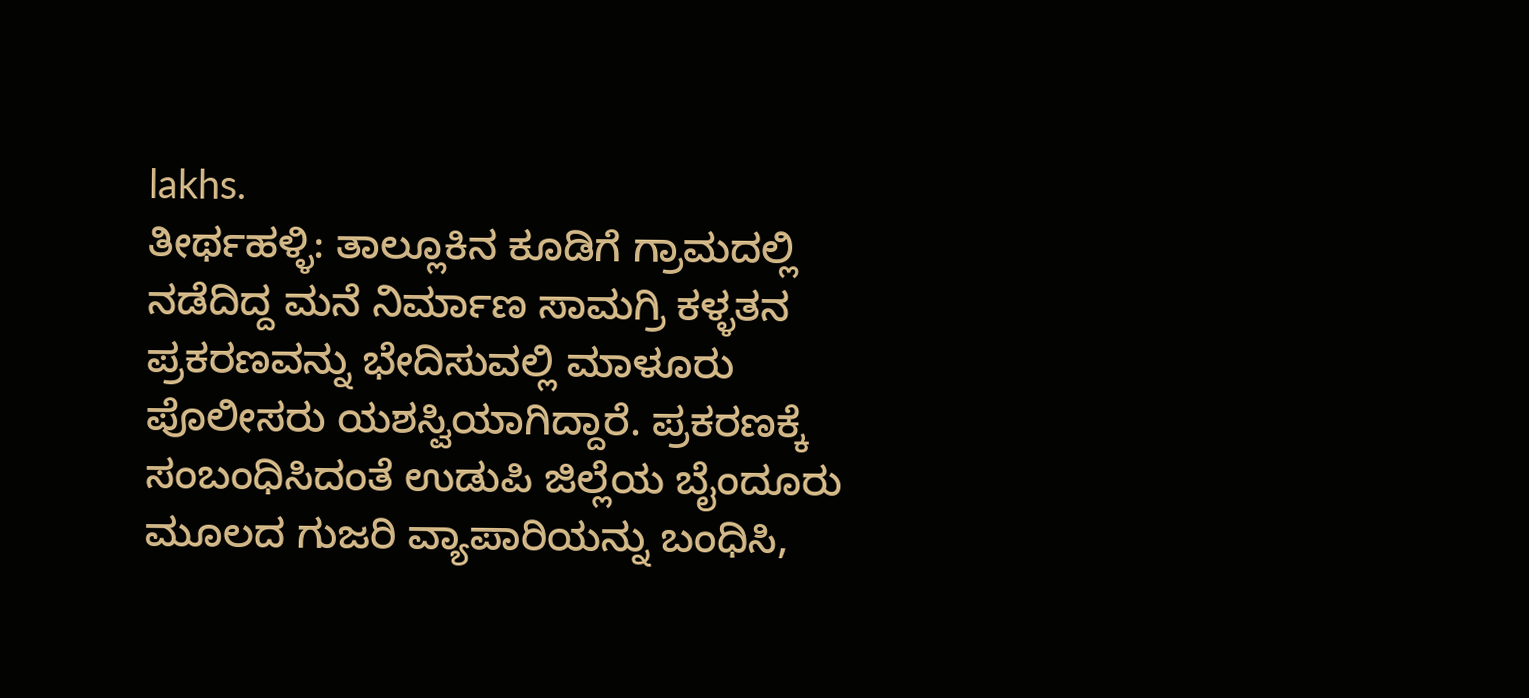lakhs.
ತೀರ್ಥಹಳ್ಳಿ: ತಾಲ್ಲೂಕಿನ ಕೂಡಿಗೆ ಗ್ರಾಮದಲ್ಲಿ ನಡೆದಿದ್ದ ಮನೆ ನಿರ್ಮಾಣ ಸಾಮಗ್ರಿ ಕಳ್ಳತನ ಪ್ರಕರಣವನ್ನು ಭೇದಿಸುವಲ್ಲಿ ಮಾಳೂರು ಪೊಲೀಸರು ಯಶಸ್ವಿಯಾಗಿದ್ದಾರೆ. ಪ್ರಕರಣಕ್ಕೆ ಸಂಬಂಧಿಸಿದಂತೆ ಉಡುಪಿ ಜಿಲ್ಲೆಯ ಬೈಂದೂರು ಮೂಲದ ಗುಜರಿ ವ್ಯಾಪಾರಿಯನ್ನು ಬಂಧಿಸಿ,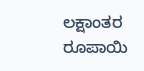ಲಕ್ಷಾಂತರ ರೂಪಾಯಿ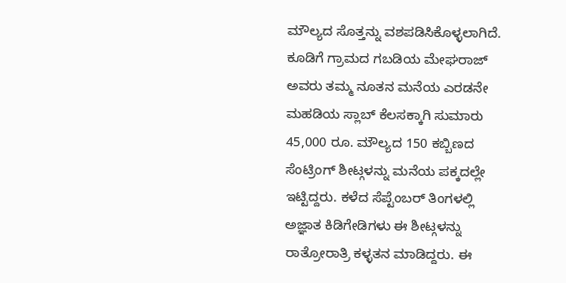ಮೌಲ್ಯದ ಸೊತ್ತನ್ನು ವಶಪಡಿಸಿಕೊಳ್ಳಲಾಗಿದೆ.
ಕೂಡಿಗೆ ಗ್ರಾಮದ ಗಬಡಿಯ ಮೇಘರಾಜ್ ಅವರು ತಮ್ಮ ನೂತನ ಮನೆಯ ಎರಡನೇ ಮಹಡಿಯ ಸ್ಲಾಬ್ ಕೆಲಸಕ್ಕಾಗಿ ಸುಮಾರು 45,000 ರೂ. ಮೌಲ್ಯದ 150 ಕಬ್ಬಿಣದ ಸೆಂಟ್ರಿಂಗ್ ಶೀಟ್ಗಳನ್ನು ಮನೆಯ ಪಕ್ಕದಲ್ಲೇ ಇಟ್ಟಿದ್ದರು. ಕಳೆದ ಸೆಪ್ಟೆಂಬರ್ ತಿಂಗಳಲ್ಲಿ ಅಜ್ಞಾತ ಕಿಡಿಗೇಡಿಗಳು ಈ ಶೀಟ್ಗಳನ್ನು ರಾತ್ರೋರಾತ್ರಿ ಕಳ್ಳತನ ಮಾಡಿದ್ದರು. ಈ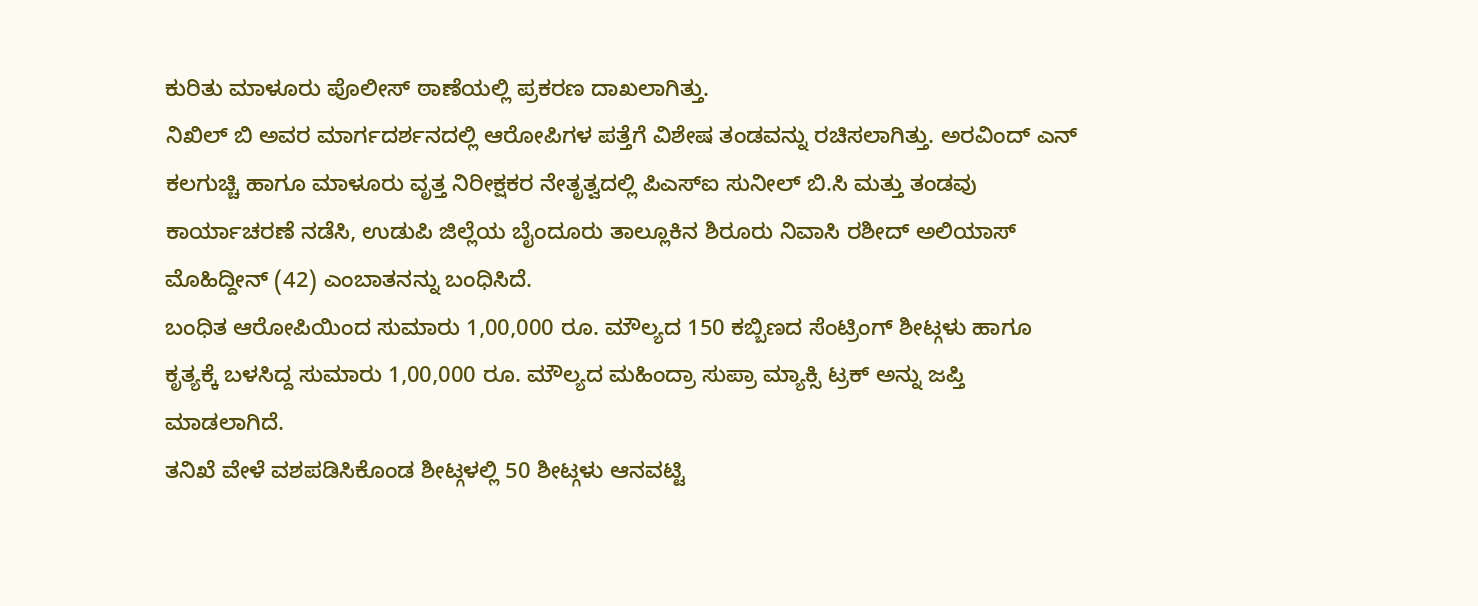ಕುರಿತು ಮಾಳೂರು ಪೊಲೀಸ್ ಠಾಣೆಯಲ್ಲಿ ಪ್ರಕರಣ ದಾಖಲಾಗಿತ್ತು.
ನಿಖಿಲ್ ಬಿ ಅವರ ಮಾರ್ಗದರ್ಶನದಲ್ಲಿ ಆರೋಪಿಗಳ ಪತ್ತೆಗೆ ವಿಶೇಷ ತಂಡವನ್ನು ರಚಿಸಲಾಗಿತ್ತು. ಅರವಿಂದ್ ಎನ್ ಕಲಗುಚ್ಚಿ ಹಾಗೂ ಮಾಳೂರು ವೃತ್ತ ನಿರೀಕ್ಷಕರ ನೇತೃತ್ವದಲ್ಲಿ ಪಿಎಸ್ಐ ಸುನೀಲ್ ಬಿ.ಸಿ ಮತ್ತು ತಂಡವು ಕಾರ್ಯಾಚರಣೆ ನಡೆಸಿ, ಉಡುಪಿ ಜಿಲ್ಲೆಯ ಬೈಂದೂರು ತಾಲ್ಲೂಕಿನ ಶಿರೂರು ನಿವಾಸಿ ರಶೀದ್ ಅಲಿಯಾಸ್ ಮೊಹಿದ್ದೀನ್ (42) ಎಂಬಾತನನ್ನು ಬಂಧಿಸಿದೆ.
ಬಂಧಿತ ಆರೋಪಿಯಿಂದ ಸುಮಾರು 1,00,000 ರೂ. ಮೌಲ್ಯದ 150 ಕಬ್ಬಿಣದ ಸೆಂಟ್ರಿಂಗ್ ಶೀಟ್ಗಳು ಹಾಗೂ ಕೃತ್ಯಕ್ಕೆ ಬಳಸಿದ್ದ ಸುಮಾರು 1,00,000 ರೂ. ಮೌಲ್ಯದ ಮಹಿಂದ್ರಾ ಸುಪ್ರಾ ಮ್ಯಾಕ್ಸಿ ಟ್ರಕ್ ಅನ್ನು ಜಪ್ತಿ ಮಾಡಲಾಗಿದೆ.
ತನಿಖೆ ವೇಳೆ ವಶಪಡಿಸಿಕೊಂಡ ಶೀಟ್ಗಳಲ್ಲಿ 50 ಶೀಟ್ಗಳು ಆನವಟ್ಟಿ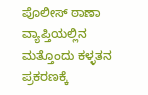ಪೊಲೀಸ್ ಠಾಣಾ ವ್ಯಾಪ್ತಿಯಲ್ಲಿನ ಮತ್ತೊಂದು ಕಳ್ಳತನ ಪ್ರಕರಣಕ್ಕೆ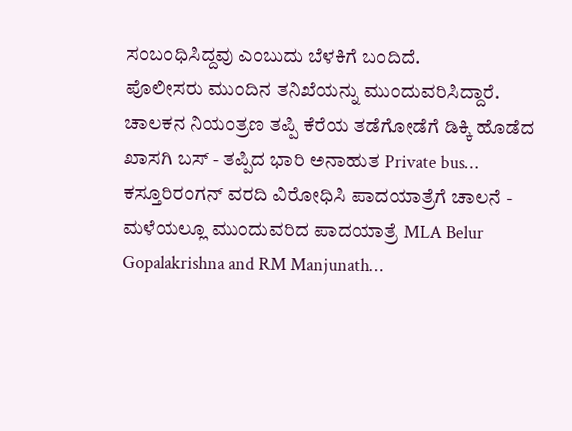ಸಂಬಂಧಿಸಿದ್ದವು ಎಂಬುದು ಬೆಳಕಿಗೆ ಬಂದಿದೆ.
ಪೊಲೀಸರು ಮುಂದಿನ ತನಿಖೆಯನ್ನು ಮುಂದುವರಿಸಿದ್ದಾರೆ.
ಚಾಲಕನ ನಿಯಂತ್ರಣ ತಪ್ಪಿ ಕೆರೆಯ ತಡೆಗೋಡೆಗೆ ಡಿಕ್ಕಿ ಹೊಡೆದ ಖಾಸಗಿ ಬಸ್ - ತಪ್ಪಿದ ಭಾರಿ ಅನಾಹುತ Private bus…
ಕಸ್ತೂರಿರಂಗನ್ ವರದಿ ವಿರೋಧಿಸಿ ಪಾದಯಾತ್ರೆಗೆ ಚಾಲನೆ - ಮಳೆಯಲ್ಲೂ ಮುಂದುವರಿದ ಪಾದಯಾತ್ರೆ MLA Belur Gopalakrishna and RM Manjunath…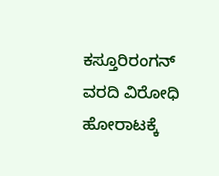ಕಸ್ತೂರಿರಂಗನ್ ವರದಿ ವಿರೋಧಿ ಹೋರಾಟಕ್ಕೆ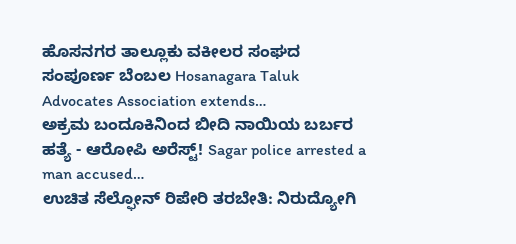ಹೊಸನಗರ ತಾಲ್ಲೂಕು ವಕೀಲರ ಸಂಘದ ಸಂಪೂರ್ಣ ಬೆಂಬಲ Hosanagara Taluk Advocates Association extends…
ಅಕ್ರಮ ಬಂದೂಕಿನಿಂದ ಬೀದಿ ನಾಯಿಯ ಬರ್ಬರ ಹತ್ಯೆ - ಆರೋಪಿ ಅರೆಸ್ಟ್! Sagar police arrested a man accused…
ಉಚಿತ ಸೆಲ್ಫೋನ್ ರಿಪೇರಿ ತರಬೇತಿ: ನಿರುದ್ಯೋಗಿ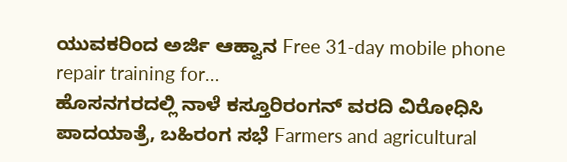ಯುವಕರಿಂದ ಅರ್ಜಿ ಆಹ್ವಾನ Free 31-day mobile phone repair training for…
ಹೊಸನಗರದಲ್ಲಿ ನಾಳೆ ಕಸ್ತೂರಿರಂಗನ್ ವರದಿ ವಿರೋಧಿಸಿ ಪಾದಯಾತ್ರೆ, ಬಹಿರಂಗ ಸಭೆ Farmers and agricultural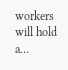workers will hold a…